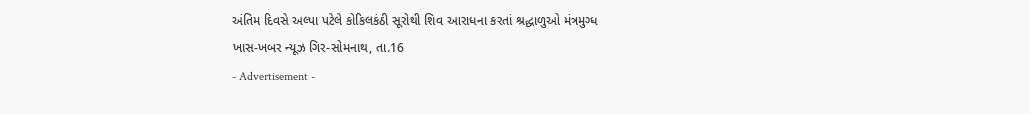અંતિમ દિવસે અલ્પા પટેલે કોકિલકંઠી સૂરોથી શિવ આરાધના કરતાં શ્રદ્ધાળુઓ મંત્રમુગ્ધ
ખાસ-ખબર ન્યૂઝ ગિર-સોમનાથ, તા.16
- Advertisement -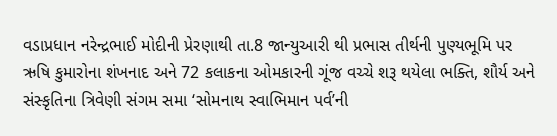વડાપ્રધાન નરેન્દ્રભાઈ મોદીની પ્રેરણાથી તા.8 જાન્યુઆરી થી પ્રભાસ તીર્થની પુણ્યભૂમિ પર ઋષિ કુમારોના શંખનાદ અને 72 કલાકના ઓમકારની ગૂંજ વચ્ચે શરૂ થયેલા ભક્તિ, શૌર્ય અને સંસ્કૃતિના ત્રિવેણી સંગમ સમા ‘સોમનાથ સ્વાભિમાન પર્વ’ની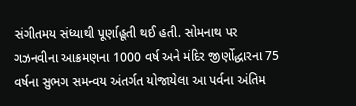સંગીતમય સંધ્યાથી પૂર્ણાહૂતી થઈ હતી. સોમનાથ પર ગઝનવીના આક્રમણના 1000 વર્ષ અને મંદિર જીર્ણોદ્ધારના 75 વર્ષના સુભગ સમન્વય અંતર્ગત યોજાયેલા આ પર્વના અંતિમ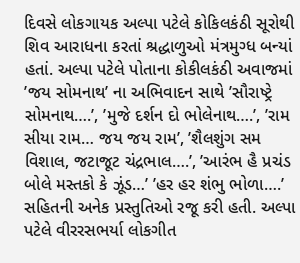દિવસે લોકગાયક અલ્પા પટેલે કોકિલકંઠી સૂરોથી શિવ આરાધના કરતાં શ્રદ્ધાળુઓ મંત્રમુગ્ધ બન્યાં હતાં. અલ્પા પટેલે પોતાના કોકીલકંઠી અવાજમાં ’જય સોમનાથ’ ના અભિવાદન સાથે ’સૌરાષ્ટ્રે સોમનાથ….’, ’મુજે દર્શન દો ભોલેનાથ….’, ’રામ સીયા રામ… જય જય રામ’, ’શૈલશુંગ સમ વિશાલ, જટાજૂટ ચંદ્રભાલ….’, ’આરંભ હૈ પ્રચંડ બોલે મસ્તકો કે ઝૂંડ…’ ’હર હર શંભુ ભોળા….’ સહિતની અનેક પ્રસ્તુતિઓ રજૂ કરી હતી. અલ્પા પટેલે વીરરસભર્યા લોકગીત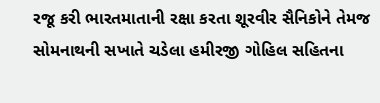રજૂ કરી ભારતમાતાની રક્ષા કરતા શૂરવીર સૈનિકોને તેમજ સોમનાથની સખાતે ચડેલા હમીરજી ગોહિલ સહિતના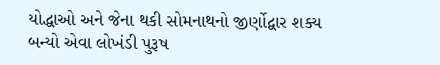યોદ્ધાઓ અને જેના થકી સોમનાથનો જીર્ણોદ્વાર શક્ય બન્યો એવા લોખંડી પુરૂષ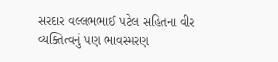સરદાર વલ્લભભાઈ પટેલ સહિતના વીર વ્યક્તિત્વનું પણ ભાવસ્મરણ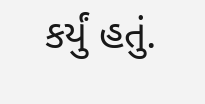કર્યું હતું.